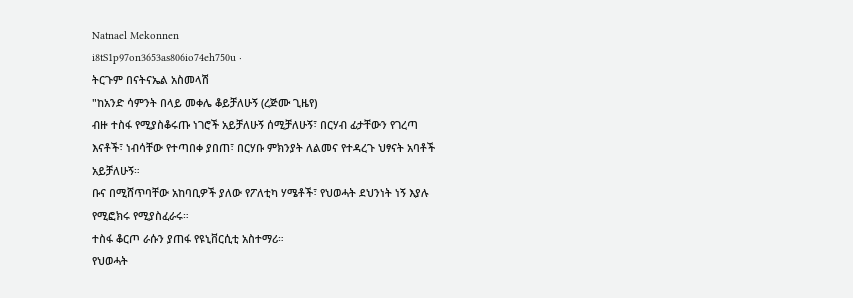Natnael Mekonnen
i8tS1p97on3653as806io74eh750u ·
ትርጉም በናትናኤል አስመላሽ
"ከአንድ ሳምንት በላይ መቀሌ ቆይቻለሁኝ (ረጅሙ ጊዜየ)
ብዙ ተስፋ የሚያስቆሩጡ ነገሮች አይቻለሁኝ ሰሚቻለሁኝ፣ በርሃብ ፊታቸውን የገረጣ እናቶች፣ ነብሳቸው የተጣበቀ ያበጠ፣ በርሃቡ ምክንያት ለልመና የተዳረጉ ህፃናት አባቶች አይቻለሁኝ።
ቡና በሚሸጥባቸው አከባቢዎች ያለው የፖለቲካ ሃሜቶች፣ የህወሓት ደህንነት ነኝ እያሉ የሚፎክሩ የሚያስፈራሩ።
ተስፋ ቆርጦ ራሱን ያጠፋ የዩኒቨርሲቲ አስተማሪ።
የህወሓት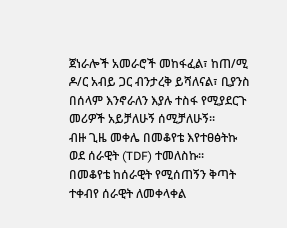ጀነራሎች አመራሮች መከፋፈል፣ ከጠ/ሚ ዶ/ር አብይ ጋር ብንታረቅ ይሻለናል፣ ቢያንስ በሰላም እንኖራለን እያሉ ተስፋ የሚያደርጉ መሪዎች አይቻለሁኝ ሰሚቻለሁኝ።
ብዙ ጊዜ መቀሌ በመቆየቴ እየተፀፅትኩ ወደ ሰራዊት (TDF) ተመለስኩ።
በመቆየቴ ከሰራዊት የሚሰጠኝን ቅጣት ተቀብየ ሰራዊት ለመቀላቀል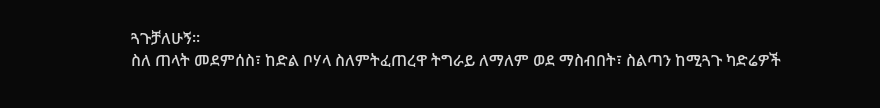ጓጉቻለሁኝ።
ስለ ጠላት መደምሰስ፣ ከድል ቦሃላ ስለምትፈጠረዋ ትግራይ ለማለም ወደ ማስብበት፣ ስልጣን ከሚጓጉ ካድሬዎች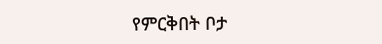የምርቅበት ቦታ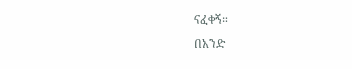ናፈቀኝ።
በአንድ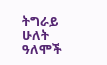ትግራይ ሁለት ዓለሞች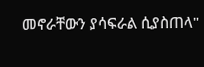መኖራቸውን ያሳፍራል ሲያስጠላ"